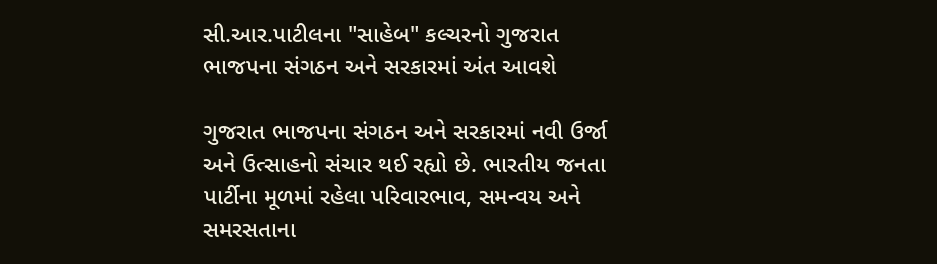સી.આર.પાટીલના "સાહેબ" કલ્ચરનો ગુજરાત ભાજપના સંગઠન અને સરકારમાં અંત આવશે

ગુજરાત ભાજપના સંગઠન અને સરકારમાં નવી ઉર્જા અને ઉત્સાહનો સંચાર થઈ રહ્યો છે. ભારતીય જનતા પાર્ટીના મૂળમાં રહેલા પરિવારભાવ, સમન્વય અને સમરસતાના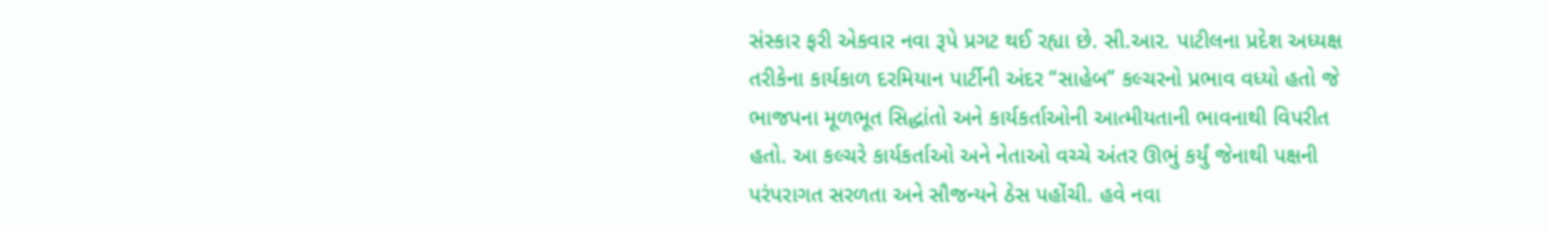સંસ્કાર ફરી એકવાર નવા રૂપે પ્રગટ થઈ રહ્યા છે. સી.આર. પાટીલના પ્રદેશ અધ્યક્ષ તરીકેના કાર્યકાળ દરમિયાન પાર્ટીની અંદર “સાહેબ” કલ્ચરનો પ્રભાવ વધ્યો હતો જે ભાજપના મૂળભૂત સિદ્ધાંતો અને કાર્યકર્તાઓની આત્મીયતાની ભાવનાથી વિપરીત હતો. આ કલ્ચરે કાર્યકર્તાઓ અને નેતાઓ વચ્ચે અંતર ઊભું કર્યું જેનાથી પક્ષની પરંપરાગત સરળતા અને સૌજન્યને ઠેસ પહોંચી. હવે નવા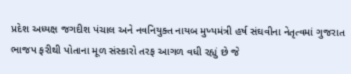પ્રદેશ અધ્યક્ષ જગદીશ પંચાલ અને નવનિયુક્ત નાયબ મુખ્યમંત્રી હર્ષ સંઘવીના નેતૃત્વમાં ગુજરાત ભાજપ ફરીથી પોતાના મૂળ સંસ્કારો તરફ આગળ વધી રહ્યું છે જે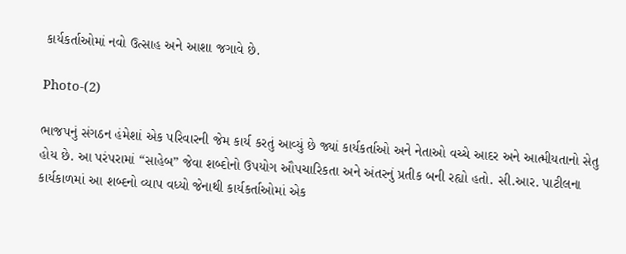કાર્યકર્તાઓમાં નવો ઉત્સાહ અને આશા જગાવે છે.

Photo-(2)

ભાજપનું સંગઠન હંમેશાં એક પરિવારની જેમ કાર્ય કરતું આવ્યું છે જ્યાં કાર્યકર્તાઓ અને નેતાઓ વચ્ચે આદર અને આત્મીયતાનો સેતુ હોય છે. આ પરંપરામાં “સાહેબ” જેવા શબ્દોનો ઉપયોગ ઔપચારિકતા અને અંતરનું પ્રતીક બની રહ્યો હતો. સી.આર. પાટીલના કાર્યકાળમાં આ શબ્દનો વ્યાપ વધ્યો જેનાથી કાર્યકર્તાઓમાં એક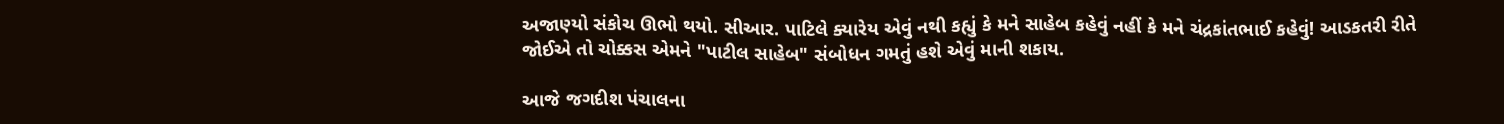અજાણ્યો સંકોચ ઊભો થયો. સીઆર. પાટિલે ક્યારેય એવું નથી કહ્યું કે મને સાહેબ કહેવું નહીં કે મને ચંદ્રકાંતભાઈ કહેવું! આડકતરી રીતે જોઈએ તો ચોક્કસ એમને "પાટીલ સાહેબ" સંબોધન ગમતું હશે એવું માની શકાય.

આજે જગદીશ પંચાલના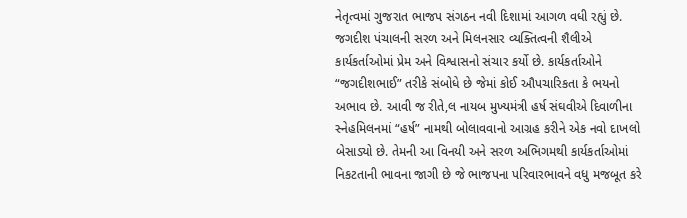નેતૃત્વમાં ગુજરાત ભાજપ સંગઠન નવી દિશામાં આગળ વધી રહ્યું છે. જગદીશ પંચાલની સરળ અને મિલનસાર વ્યક્તિત્વની શૈલીએ કાર્યકર્તાઓમાં પ્રેમ અને વિશ્વાસનો સંચાર કર્યો છે. કાર્યકર્તાઓને “જગદીશભાઈ” તરીકે સંબોધે છે જેમાં કોઈ ઔપચારિકતા કે ભયનો અભાવ છે. આવી જ રીતે,લ નાયબ મુખ્યમંત્રી હર્ષ સંઘવીએ દિવાળીના સ્નેહમિલનમાં “હર્ષ” નામથી બોલાવવાનો આગ્રહ કરીને એક નવો દાખલો બેસાડ્યો છે. તેમની આ વિનયી અને સરળ અભિગમથી કાર્યકર્તાઓમાં નિકટતાની ભાવના જાગી છે જે ભાજપના પરિવારભાવને વધુ મજબૂત કરે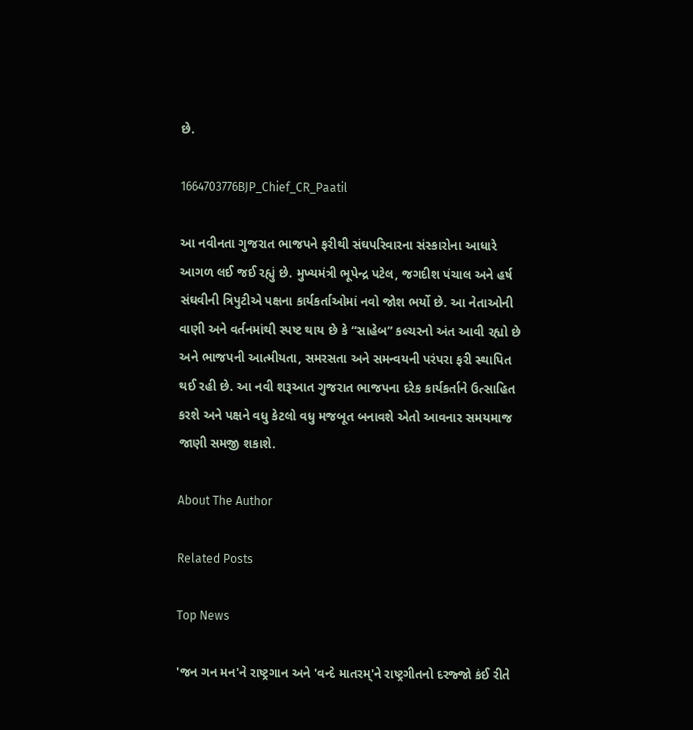છે.

1664703776BJP_Chief_CR_Paatil

આ નવીનતા ગુજરાત ભાજપને ફરીથી સંઘપરિવારના સંસ્કારોના આધારે આગળ લઈ જઈ રહ્યું છે. મુખ્યમંત્રી ભૂપેન્દ્ર પટેલ, જગદીશ પંચાલ અને હર્ષ સંઘવીની ત્રિપુટીએ પક્ષના કાર્યકર્તાઓમાં નવો જોશ ભર્યો છે. આ નેતાઓની વાણી અને વર્તનમાંથી સ્પષ્ટ થાય છે કે “સાહેબ” કલ્ચરનો અંત આવી રહ્યો છે અને ભાજપની આત્મીયતા, સમરસતા અને સમન્વયની પરંપરા ફરી સ્થાપિત થઈ રહી છે. આ નવી શરૂઆત ગુજરાત ભાજપના દરેક કાર્યકર્તાને ઉત્સાહિત કરશે અને પક્ષને વધુ કેટલો વધુ મજબૂત બનાવશે એતો આવનાર સમયમાજ જાણી સમજી શકાશે.

About The Author

Related Posts

Top News

'જન ગન મન'ને રાષ્ટ્રગાન અને 'વન્દે માતરમ્'ને રાષ્ટ્રગીતનો દરજ્જો કંઈ રીતે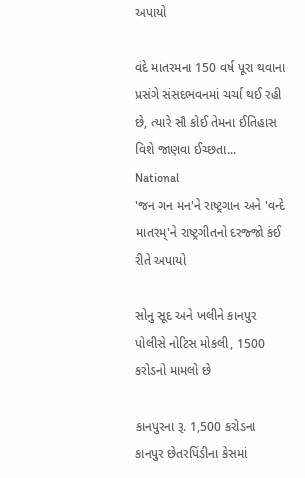અપાયો

વંદે માતરમના 150 વર્ષ પૂરા થવાના પ્રસંગે સંસદભવનમાં ચર્ચા થઈ રહી છે, ત્યારે સૌ કોઈ તેમના ઈતિહાસ વિશે જાણવા ઈચ્છતા...
National
'જન ગન મન'ને રાષ્ટ્રગાન અને 'વન્દે માતરમ્'ને રાષ્ટ્રગીતનો દરજ્જો કંઈ રીતે અપાયો

સોનુ સૂદ અને ખલીને કાનપુર પોલીસે નોટિસ મોકલી, 1500 કરોડનો મામલો છે

કાનપુરના રૂ. 1,500 કરોડના કાનપુર છેતરપિંડીના કેસમાં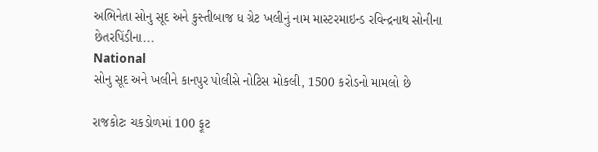અભિનેતા સોનુ સૂદ અને કુસ્તીબાજ ધ ગ્રેટ ખલીનું નામ માસ્ટરમાઇન્ડ રવિન્દ્રનાથ સોનીના છેતરપિંડીના...
National
સોનુ સૂદ અને ખલીને કાનપુર પોલીસે નોટિસ મોકલી, 1500 કરોડનો મામલો છે

રાજકોટઃ ચકડોળમાં 100 ફૂટ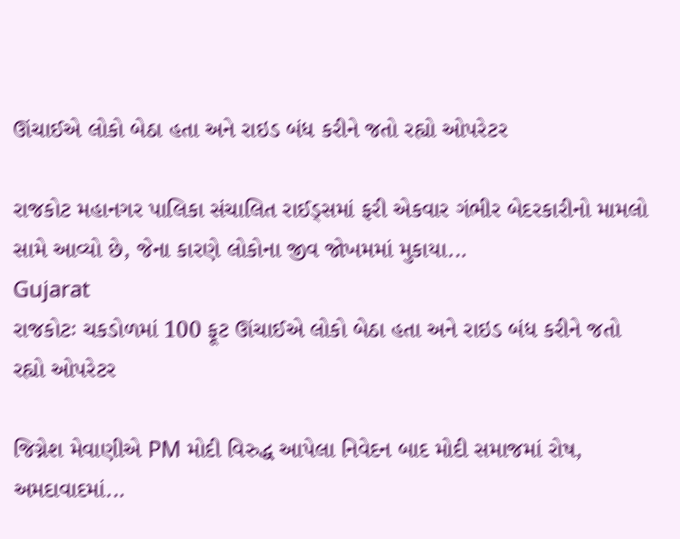ઊંચાઈએ લોકો બેઠા હતા અને રાઇડ બંધ કરીને જતો રહ્યો ઓપરેટર

રાજકોટ મહાનગર પાલિકા સંચાલિત રાઈડ્સમાં ફરી એકવાર ગંભીર બેદરકારીનો મામલો સામે આવ્યો છે, જેના કારણે લોકોના જીવ જોખમમાં મુકાયા...
Gujarat
રાજકોટઃ ચકડોળમાં 100 ફૂટ ઊંચાઈએ લોકો બેઠા હતા અને રાઇડ બંધ કરીને જતો રહ્યો ઓપરેટર

જિગ્નેશ મેવાણીએ PM મોદી વિરુદ્ધ આપેલા નિવેદન બાદ મોદી સમાજમાં રોષ, અમદાવાદમાં...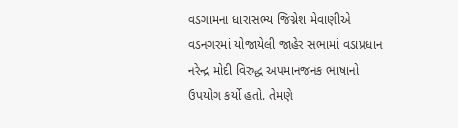વડગામના ધારાસભ્ય જિગ્નેશ મેવાણીએ વડનગરમાં યોજાયેલી જાહેર સભામાં વડાપ્રધાન નરેન્દ્ર મોદી વિરુદ્ધ અપમાનજનક ભાષાનો ઉપયોગ કર્યો હતો. તેમણે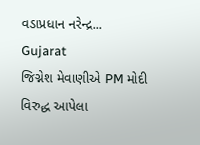વડાપ્રધાન નરેન્દ્ર...
Gujarat
જિગ્નેશ મેવાણીએ PM મોદી વિરુદ્ધ આપેલા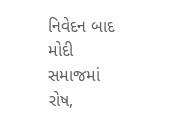નિવેદન બાદ મોદી સમાજમાં રોષ,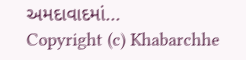અમદાવાદમાં...
Copyright (c) Khabarchhe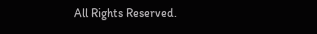All Rights Reserved.